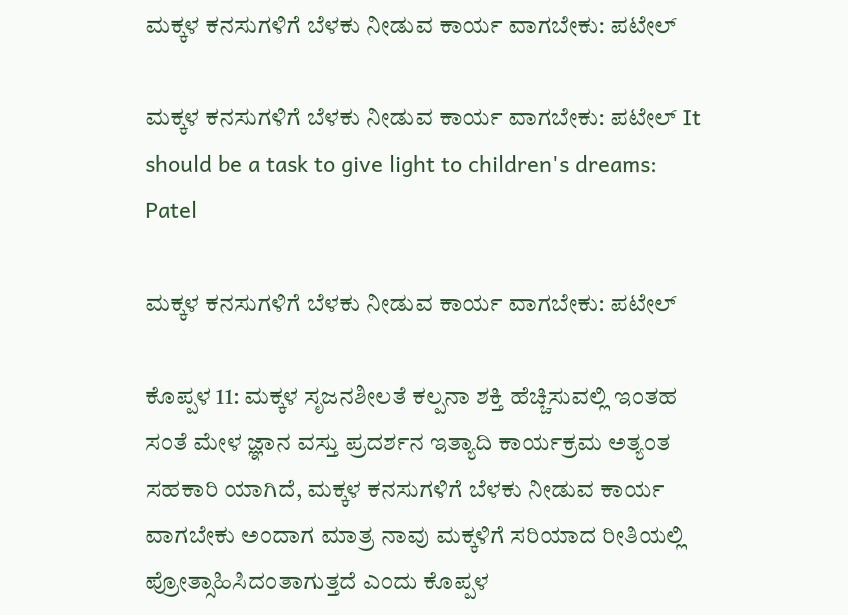ಮಕ್ಕಳ ಕನಸುಗಳಿಗೆ ಬೆಳಕು ನೀಡುವ ಕಾರ್ಯ ವಾಗಬೇಕು: ಪಟೇಲ್

ಮಕ್ಕಳ ಕನಸುಗಳಿಗೆ ಬೆಳಕು ನೀಡುವ ಕಾರ್ಯ ವಾಗಬೇಕು: ಪಟೇಲ್ It should be a task to give light to children's dreams: Patel

ಮಕ್ಕಳ ಕನಸುಗಳಿಗೆ ಬೆಳಕು ನೀಡುವ ಕಾರ್ಯ ವಾಗಬೇಕು: ಪಟೇಲ್

ಕೊಪ್ಪಳ 11: ಮಕ್ಕಳ ಸೃಜನಶೀಲತೆ ಕಲ್ಪನಾ ಶಕ್ತಿ ಹೆಚ್ಚಿಸುವಲ್ಲಿ ಇಂತಹ ಸಂತೆ ಮೇಳ ಜ್ಞಾನ ವಸ್ತು ಪ್ರದರ್ಶನ ಇತ್ಯಾದಿ ಕಾರ್ಯಕ್ರಮ ಅತ್ಯಂತ ಸಹಕಾರಿ ಯಾಗಿದೆ, ಮಕ್ಕಳ ಕನಸುಗಳಿಗೆ ಬೆಳಕು ನೀಡುವ ಕಾರ್ಯ ವಾಗಬೇಕು ಅಂದಾಗ ಮಾತ್ರ ನಾವು ಮಕ್ಕಳಿಗೆ ಸರಿಯಾದ ರೀತಿಯಲ್ಲಿ ಪ್ರೋತ್ಸಾಹಿಸಿದಂತಾಗುತ್ತದೆ ಎಂದು ಕೊಪ್ಪಳ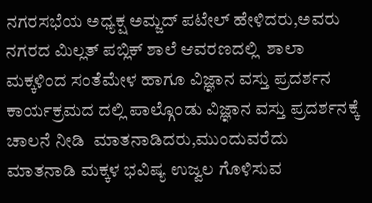ನಗರಸಭೆಯ ಅಧ್ಯಕ್ಷ ಅಮ್ಜದ್ ಪಟೇಲ್ ಹೇಳಿದರು,ಅವರು ನಗರದ ಮಿಲ್ಲತ್ ಪಬ್ಲಿಕ್ ಶಾಲೆ ಆವರಣದಲ್ಲಿ  ಶಾಲಾ ಮಕ್ಕಳಿಂದ ಸಂತೆಮೇಳ ಹಾಗೂ ವಿಜ್ಞಾನ ವಸ್ತು ಪ್ರದರ್ಶನ ಕಾರ್ಯಕ್ರಮದ ದಲ್ಲಿ ಪಾಲ್ಗೊಂಡು ವಿಜ್ಞಾನ ವಸ್ತು ಪ್ರದರ್ಶನಕ್ಕೆ ಚಾಲನೆ ನೀಡಿ  ಮಾತನಾಡಿದರು,ಮುಂದುವರೆದು ಮಾತನಾಡಿ ಮಕ್ಕಳ ಭವಿಷ್ಯ ಉಜ್ವಲ ಗೊಳಿಸುವ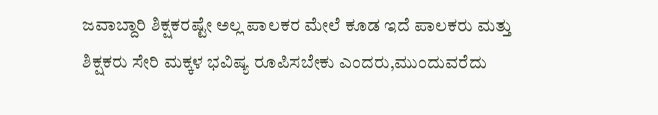ಜವಾಬ್ದಾರಿ ಶಿಕ್ಷಕರಷ್ಟೇ ಅಲ್ಲ ಪಾಲಕರ ಮೇಲೆ ಕೂಡ ಇದೆ ಪಾಲಕರು ಮತ್ತು ಶಿಕ್ಷಕರು ಸೇರಿ ಮಕ್ಕಳ ಭವಿಷ್ಯ ರೂಪಿಸಬೇಕು ಎಂದರು,ಮುಂದುವರೆದು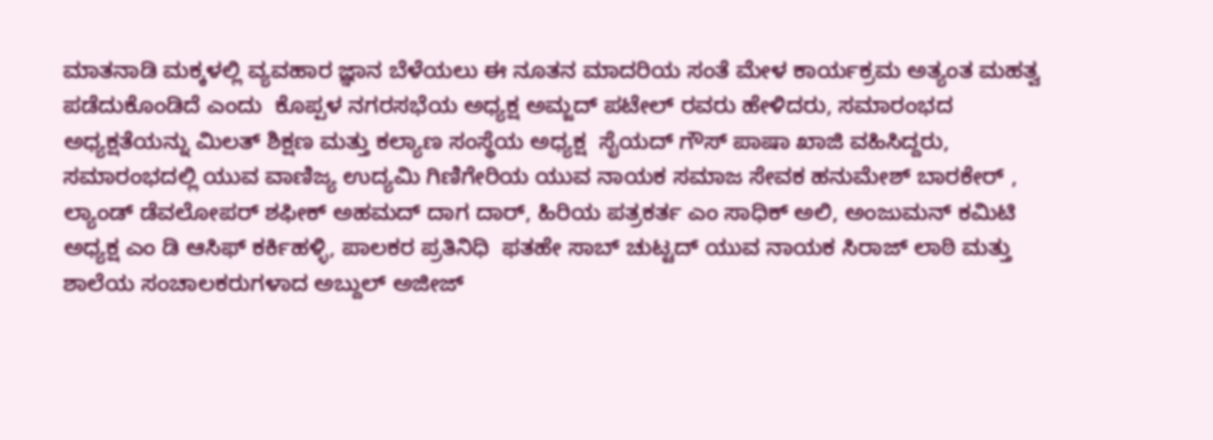ಮಾತನಾಡಿ ಮಕ್ಕಳಲ್ಲಿ ವ್ಯವಹಾರ ಜ್ಞಾನ ಬೆಳೆಯಲು ಈ ನೂತನ ಮಾದರಿಯ ಸಂತೆ ಮೇಳ ಕಾರ್ಯಕ್ರಮ ಅತ್ಯಂತ ಮಹತ್ವ ಪಡೆದುಕೊಂಡಿದೆ ಎಂದು  ಕೊಪ್ಪಳ ನಗರಸಭೆಯ ಅಧ್ಯಕ್ಷ ಅಮ್ಜದ್ ಪಟೇಲ್ ರವರು ಹೇಳಿದರು, ಸಮಾರಂಭದ ಅಧ್ಯಕ್ಷತೆಯನ್ನು ಮಿಲತ್ ಶಿಕ್ಷಣ ಮತ್ತು ಕಲ್ಯಾಣ ಸಂಸ್ಥೆಯ ಅಧ್ಯಕ್ಷ  ಸೈಯದ್ ಗೌಸ್ ಪಾಷಾ ಖಾಜಿ ವಹಿಸಿದ್ದರು, ಸಮಾರಂಭದಲ್ಲಿ ಯುವ ವಾಣಿಜ್ಯ ಉದ್ಯಮಿ ಗಿಣಿಗೇರಿಯ ಯುವ ನಾಯಕ ಸಮಾಜ ಸೇವಕ ಹನುಮೇಶ್ ಬಾರಕೇರ್ , ಲ್ಯಾಂಡ್ ಡೆವಲೋಪರ್ ಶಫೀಕ್ ಅಹಮದ್ ದಾಗ ದಾರ್, ಹಿರಿಯ ಪತ್ರಕರ್ತ ಎಂ ಸಾಧಿಕ್ ಅಲಿ, ಅಂಜುಮನ್ ಕಮಿಟಿ ಅಧ್ಯಕ್ಷ ಎಂ ಡಿ ಆಸಿಫ್ ಕರ್ಕಿಹಳ್ಳಿ, ಪಾಲಕರ ಪ್ರತಿನಿಧಿ  ಫತಹೇ ಸಾಬ್ ಚುಟ್ಟದ್ ಯುವ ನಾಯಕ ಸಿರಾಜ್ ಲಾಠಿ ಮತ್ತು ಶಾಲೆಯ ಸಂಚಾಲಕರುಗಳಾದ ಅಬ್ದುಲ್ ಅಜೀಜ್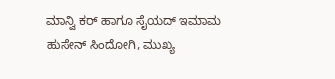ಮಾನ್ವಿ ಕರ್ ಹಾಗೂ ಸೈಯದ್ ಇಮಾಮ ಹುಸೇನ್ ಸಿಂದೋಗಿ, ಮುಖ್ಯ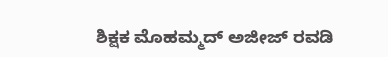ಶಿಕ್ಷಕ ಮೊಹಮ್ಮದ್ ಅಜೀಜ್ ರವಡಿ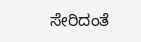ಸೇರಿದಂತೆ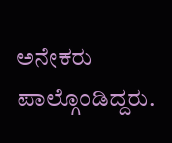ಅನೇಕರು ಪಾಲ್ಗೊಂಡಿದ್ದರು.